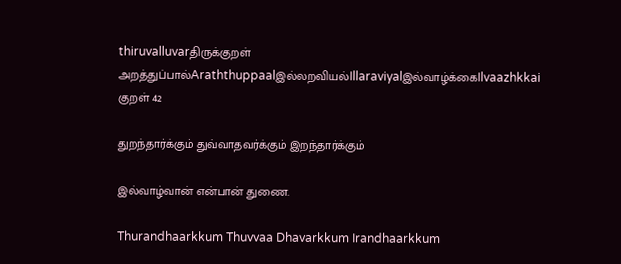thiruvalluvarதிருக்குறள்
அறத்துப்பால்Araththuppaalஇல்லறவியல்Illaraviyalஇல்வாழ்க்கைIlvaazhkkai
குறள் 42

துறந்தார்க்கும் துவ்வாதவர்க்கும் இறந்தார்க்கும்

இல்வாழ்வான் என்பான் துணை.

Thurandhaarkkum Thuvvaa Dhavarkkum Irandhaarkkum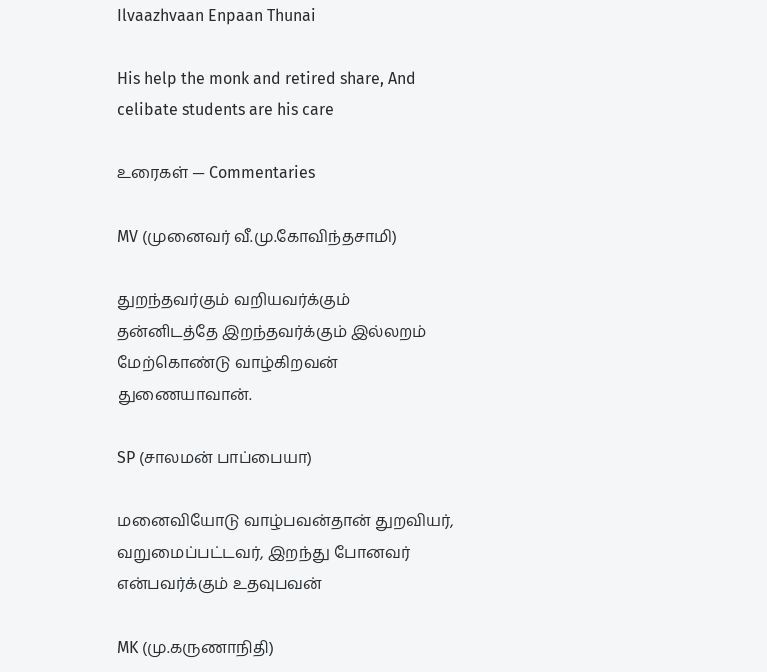Ilvaazhvaan Enpaan Thunai

His help the monk and retired share, And celibate students are his care

உரைகள் — Commentaries

MV (முனைவர் வீ.மு.கோவிந்தசாமி)

துறந்தவர்கும் வறியவர்க்கும் தன்னிடத்தே இறந்தவர்க்கும் இல்லறம் மேற்கொண்டு வாழ்கிறவன் துணையாவான்.

SP (சாலமன் பாப்பையா)

மனைவியோடு வாழ்பவன்தான் துறவியர், வறுமைப்பட்டவர், இறந்து போனவர் என்பவர்க்கும் உதவுபவன்

MK (மு.கருணாநிதி)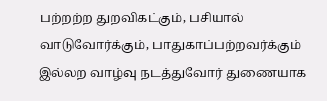பற்றற்ற துறவிகட்கும், பசியால் வாடுவோர்க்கும், பாதுகாப்பற்றவர்க்கும் இல்லற வாழ்வு நடத்துவோர் துணையாக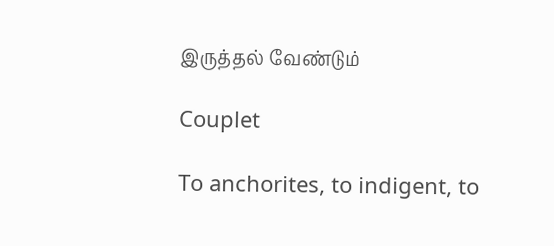இருத்தல் வேண்டும்

Couplet

To anchorites, to indigent, to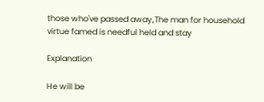those who've passed away,The man for household virtue famed is needful held and stay

Explanation

He will be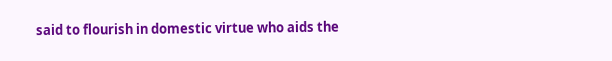said to flourish in domestic virtue who aids the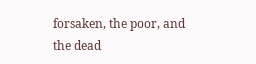forsaken, the poor, and the dead